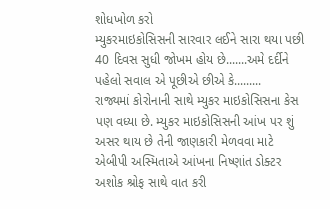શોધખોળ કરો
મ્યુકરમાઇકોસિસની સારવાર લઈને સારા થયા પછી 40 દિવસ સુધી જોખમ હોય છે.......અમે દર્દીને પહેલો સવાલ એ પૂછીએ છીએ કે.........
રાજ્યમાં કોરોનાની સાથે મ્યુકર માઇકોસિસના કેસ પણ વધ્યા છે. મ્યુકર માઇકોસિસની આંખ પર શું અસર થાય છે તેની જાણકારી મેળવવા માટે એબીપી અસ્મિતાએ આંખના નિષ્ણાંત ડોક્ટર અશોક શ્રોફ સાથે વાત કરી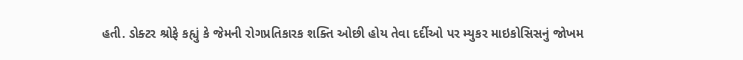હતી. ડોક્ટર શ્રોફે કહ્યું કે જેમની રોગપ્રતિકારક શક્તિ ઓછી હોય તેવા દર્દીઓ પર મ્યુકર માઇકોસિસનું જોખમ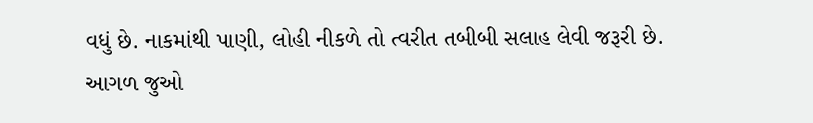વધું છે. નાકમાંથી પાણી, લોહી નીકળે તો ત્વરીત તબીબી સલાહ લેવી જરૂરી છે.
આગળ જુઓ